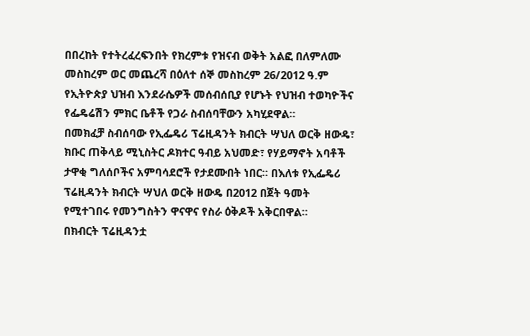በበረከት የተትረፈረፍንበት የክረምቱ የዝናብ ወቅት አልፎ በለምለሙ መስከረም ወር መጨረሻ በዕለተ ሰኞ መስከረም 26/2012 ዓ.ም የኢትዮጵያ ህዝብ እንደራሴዎች መሰብሰቢያ የሆኑት የህዝብ ተወካዮችና የፌዴሬሽን ምክር ቤቶች የጋራ ስብሰባቸውን አካሂደዋል።
በመክፈቻ ስብሰባው የኢፌዴሪ ፕሬዚዳንት ክብርት ሣህለ ወርቅ ዘውዴ፣ ክቡር ጠቅላይ ሚኒስትር ዶክተር ዓብይ አህመድ፣ የሃይማኖት አባቶች ታዋቂ ግለሰቦችና አምባሳደሮች የታደሙበት ነበር። በእለቱ የኢፌዴሪ ፕሬዚዳንት ክብርት ሣህለ ወርቅ ዘውዴ በ2012 በጀት ዓመት የሚተገበሩ የመንግስትን ዋናዋና የስራ ዕቅዶች አቅርበዋል።
በክብርት ፕሬዚዳንቷ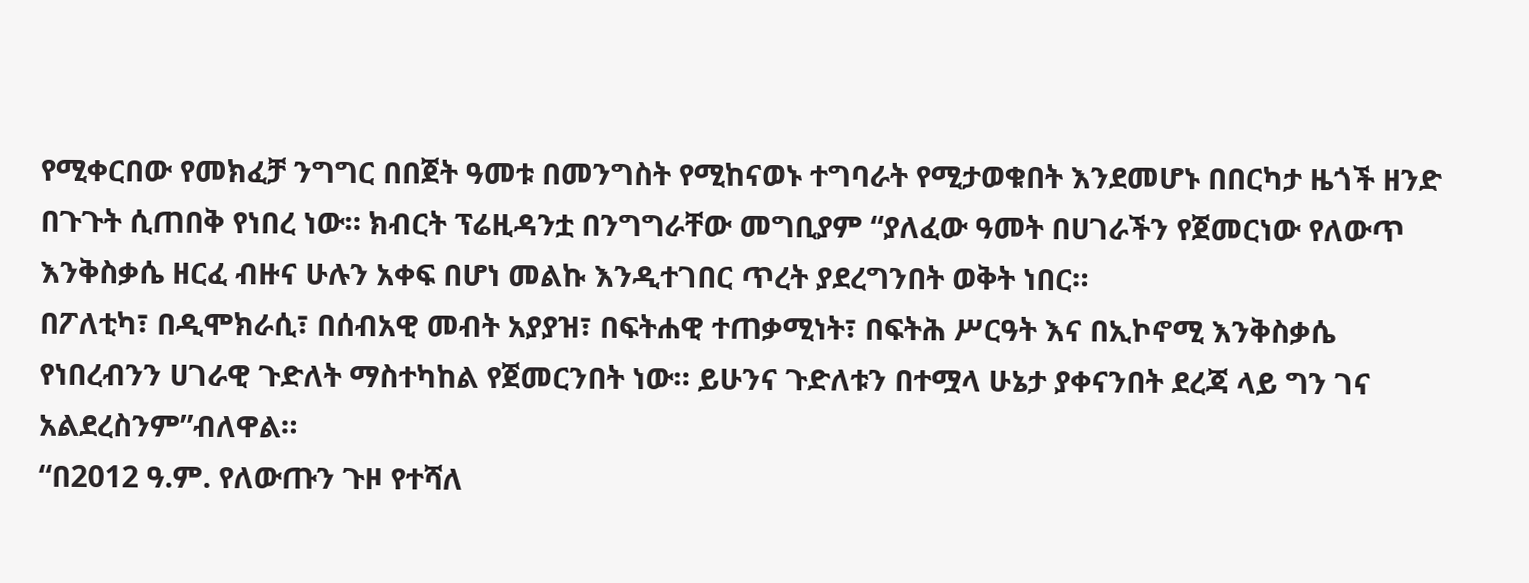የሚቀርበው የመክፈቻ ንግግር በበጀት ዓመቱ በመንግስት የሚከናወኑ ተግባራት የሚታወቁበት እንደመሆኑ በበርካታ ዜጎች ዘንድ በጉጉት ሲጠበቅ የነበረ ነው። ክብርት ፕሬዚዳንቷ በንግግራቸው መግቢያም “ያለፈው ዓመት በሀገራችን የጀመርነው የለውጥ እንቅስቃሴ ዘርፈ ብዙና ሁሉን አቀፍ በሆነ መልኩ እንዲተገበር ጥረት ያደረግንበት ወቅት ነበር።
በፖለቲካ፣ በዲሞክራሲ፣ በሰብአዊ መብት አያያዝ፣ በፍትሐዊ ተጠቃሚነት፣ በፍትሕ ሥርዓት እና በኢኮኖሚ እንቅስቃሴ የነበረብንን ሀገራዊ ጉድለት ማስተካከል የጀመርንበት ነው። ይሁንና ጉድለቱን በተሟላ ሁኔታ ያቀናንበት ደረጃ ላይ ግን ገና አልደረስንም”ብለዋል።
“በ2012 ዓ.ም. የለውጡን ጉዞ የተሻለ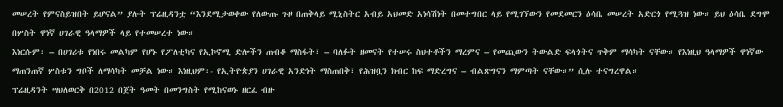መሠረት የምናስይዝበት ይሆናል” ያሉት ፕሬዚዳንቷ “እንደሚታወቀው የለውጡ ጉዞ በጠቅላይ ሚኒስትር አብይ አህመድ አነሳሽነት በመተግበር ላይ የሚገኘውን የመደመርን ዕሳቤ መሠረት አድርጎ የሚጓዝ ነው። ይህ ዕሳቤ ደግሞ በሦስት ዋነኛ ሀገራዊ ዓላማዎች ላይ የተመሠረተ ነው።
እነርሱም፡ – በሀገሪቱ የነበሩ መልካም የሆኑ የፖለቲካና የኢኮኖሚ ድሎችን ጠብቆ ማስፋት፣ – ባለፉት ዘመናት የተሠሩ ስህተቶችን ማረምና – የመጪውን ትውልድ ፍላጎትና ጥቅም ማሳካት ናቸው። የእነዚህ ዓላማዎች ዋነኛው ማጠንጠኛ ሦስቱን ግቦች ለማሳካት መቻል ነው። እነዚህም፡- የኢትዮጵያን ሀገራዊ አንድነት ማስጠበቅ፣ የሕዝቧን ክብር ከፍ ማድረግና – ብልጽግናን ማምጣት ናቸው።” ሲሉ ተናግረዋል።
ፕሬዚዳንት ሣህለወርቅ በ2012 በጀት ዓመት በመንግስት የሚከናወኑ ዘርፈ ብዙ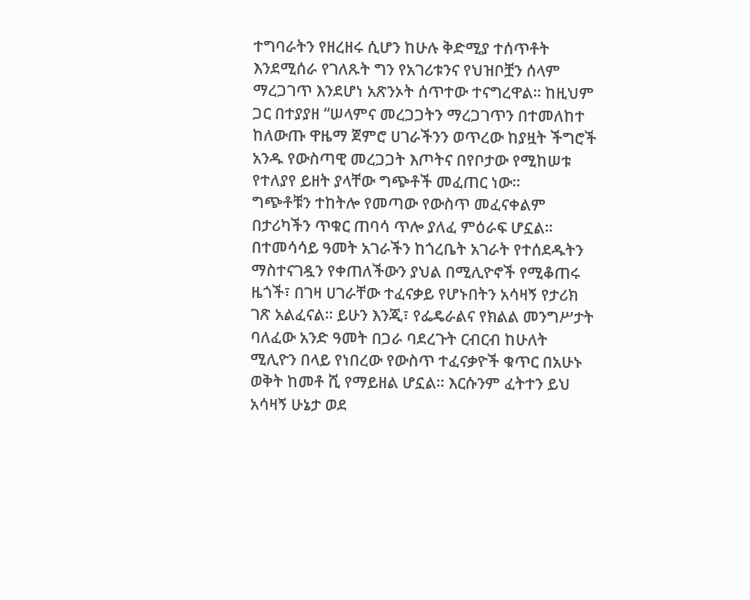ተግባራትን የዘረዘሩ ሲሆን ከሁሉ ቅድሚያ ተሰጥቶት እንደሚሰራ የገለጹት ግን የአገሪቱንና የህዝቦቿን ሰላም ማረጋገጥ እንደሆነ አጽንኦት ሰጥተው ተናግረዋል። ከዚህም ጋር በተያያዘ “ሠላምና መረጋጋትን ማረጋገጥን በተመለከተ ከለውጡ ዋዜማ ጀምሮ ሀገራችንን ወጥረው ከያዟት ችግሮች አንዱ የውስጣዊ መረጋጋት እጦትና በየቦታው የሚከሠቱ የተለያየ ይዘት ያላቸው ግጭቶች መፈጠር ነው።
ግጭቶቹን ተከትሎ የመጣው የውስጥ መፈናቀልም በታሪካችን ጥቁር ጠባሳ ጥሎ ያለፈ ምዕራፍ ሆኗል። በተመሳሳይ ዓመት አገራችን ከጎረቤት አገራት የተሰደዱትን ማስተናገዷን የቀጠለችውን ያህል በሚሊዮኖች የሚቆጠሩ ዜጎች፣ በገዛ ሀገራቸው ተፈናቃይ የሆኑበትን አሳዛኝ የታሪክ ገጽ አልፈናል። ይሁን እንጂ፣ የፌዴራልና የክልል መንግሥታት ባለፈው አንድ ዓመት በጋራ ባደረጉት ርብርብ ከሁለት ሚሊዮን በላይ የነበረው የውስጥ ተፈናቃዮች ቁጥር በአሁኑ ወቅት ከመቶ ሺ የማይዘል ሆኗል። እርሱንም ፈትተን ይህ አሳዛኝ ሁኔታ ወደ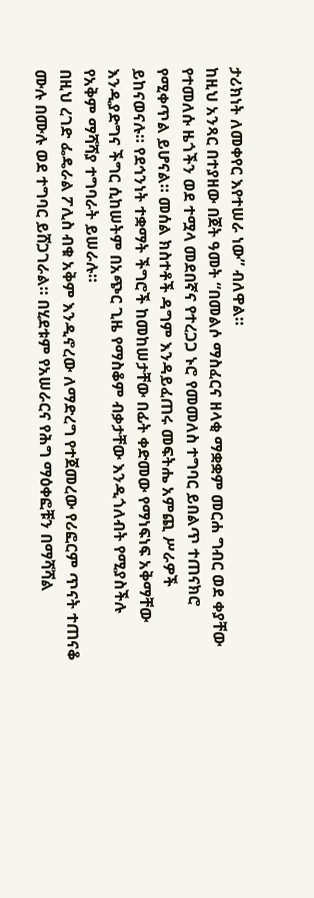ታሪክነት ለመቀየር እየተሠራ ነው” ብለዋል።
ከዚህ አንጻር በተያዘው በጀት ዓመት “በመልሶ ማስፈርና ዘላቂ ማቋቋም መርሐ ግብር ወደ ቀያቸው የተመለሱ ዜጎችን ወደ ተሟላ መደበኛና የተረጋጋ ኑሮ የመመለስ ተግባር ይበልጥ ተጠናክሮ የሚቀጥል ይሆናል። መሰል ክስተቶች ዳግም እንዳይፈጠሩ መፍትሔ አምጪ ሥራዎች ይከናወናሉ። የደኅንነት ተቋማት ችግሮች ከመከሠታቸው በፊት ቀድመው የማነፍነፍ አቅማቸው እንዲያድግና ችግር ሲከሠትም በአጭር ጊዜ የማስቆም ብቃታቸው እንዲጎለብት የሚያስችሉ የአቅም ማሻሻያ ተግባራት ይሠራሉ።
በዚህ ረገድ ፌዴራል ፖሊስ ብቁ አቅም እንዲኖረው ለማድረግ የተጀመረው የሪፎርም ጥናት ተጠናቆ ሙሉ በሙሉ ወደ ተግባር ይሸጋገራል። በሂደቱም የአሠራርና የሕግ ማዕቀፎቹን በማሻሻል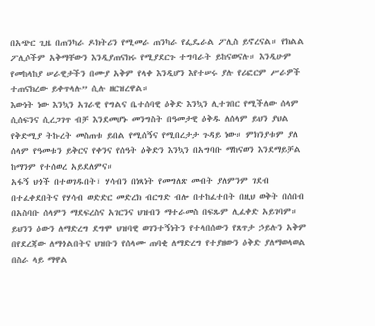በአጭር ጊዜ በጠንካራ ዶክትሪን የሚመራ ጠንካራ የፌዴራል ፖሊስ ይኖረናል። የክልል ፖሊሶችም አቅማቸውን እንዲያጠናክሩ የሚያደርጉ ተግባራት ይከናወናሉ። እንዲሁም የመከላከያ ሠራዊታችን በሙያ አቅም የላቀ እንዲሆን እየተሠሩ ያሉ የሪፎርም ሥራዎች ተጠናክረው ይቀጥላሉ” ሲሉ ዘርዝረዋል።
እውነት ነው እንኳን አገራዊ የግልና ቤተሰባዊ ዕቅድ እንኳን ሊተገበር የሚችለው ሰላም ሲሰፍንና ሲረጋገጥ ብቻ እንደመሆኑ መንግስት በዓመታዊ ዕቅዱ ለሰላም ይህን ያህል የቅድሚያ ትኩረት መስጠቱ ይበል የሚሰኝና የሚበረታታ ጉዳይ ነው። ምክንያቱም ያለ ሰላም የዓመቱን ይቅርና የቀንና የሰዓት ዕቅድን እንኳን በአግባቡ ማከናወን እንደማይቻል ከማንም የተሰወረ አይደለምና።
አፋኝ ህጎች በተወገዱበት፣ ሃሳብን በነጻነት የመግለጽ መብት ያለምንም ገደብ በተፈቀደበትና የሃሳብ ወድድር መድረክ ብርግድ ብሎ በተከፈተበት በዚህ ወቅት በሰበብ በአስባቡ ሰላምን ማደፍረስና አገርንና ህዝብን ማተራመስ በፍጹም ሊፈቀድ አይገባም። ይህንን ዕውን ለማድረግ ደግሞ ህዝባዊ ወገንተኝነትን የተላበሰውን የጸጥታ ኃይሉን አቅም በየደረጃው ለማጎልበትና ህዝቡን የሰላሙ ጠባቂ ለማድረግ የተያዘውን ዕቅድ ያለማወላወል በስራ ላይ ማዋል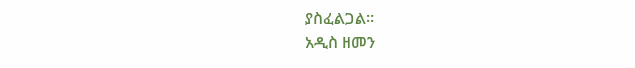ያስፈልጋል።
አዲስ ዘመን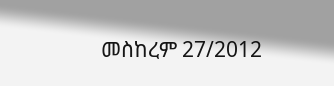መስከረም 27/2012